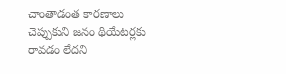చాంతాడంత కారణాలు చెప్పుకుని జనం థియేటర్లకు రావడం లేదని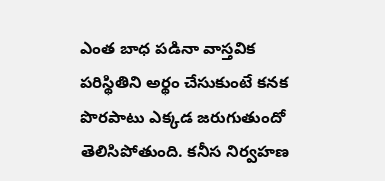ఎంత బాధ పడినా వాస్తవిక పరిస్థితిని అర్థం చేసుకుంటే కనక పొరపాటు ఎక్కడ జరుగుతుందో తెలిసిపోతుంది. కనీస నిర్వహణ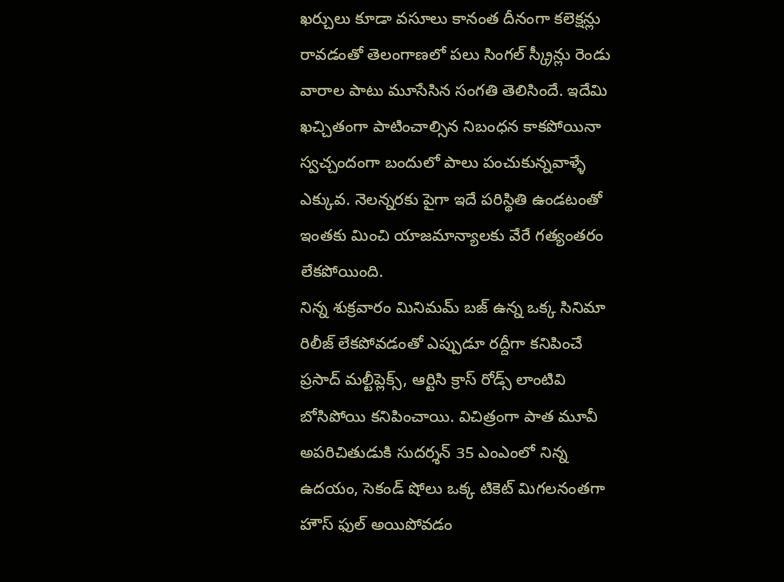ఖర్చులు కూడా వసూలు కానంత దీనంగా కలెక్షన్లు రావడంతో తెలంగాణలో పలు సింగల్ స్క్రీన్లు రెండు వారాల పాటు మూసేసిన సంగతి తెలిసిందే. ఇదేమి ఖచ్చితంగా పాటించాల్సిన నిబంధన కాకపోయినా స్వచ్చందంగా బందులో పాలు పంచుకున్నవాళ్ళే ఎక్కువ. నెలన్నరకు పైగా ఇదే పరిస్థితి ఉండటంతో ఇంతకు మించి యాజమాన్యాలకు వేరే గత్యంతరం లేకపోయింది.
నిన్న శుక్రవారం మినిమమ్ బజ్ ఉన్న ఒక్క సినిమా రిలీజ్ లేకపోవడంతో ఎప్పుడూ రద్దీగా కనిపించే ప్రసాద్ మల్టీప్లెక్స్, ఆర్టిసి క్రాస్ రోడ్స్ లాంటివి బోసిపోయి కనిపించాయి. విచిత్రంగా పాత మూవీ అపరిచితుడుకి సుదర్శన్ 35 ఎంఎంలో నిన్న ఉదయం, సెకండ్ షోలు ఒక్క టికెట్ మిగలనంతగా హౌస్ ఫుల్ అయిపోవడం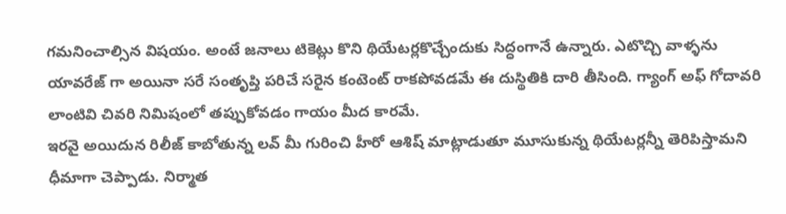గమనించాల్సిన విషయం. అంటే జనాలు టికెట్లు కొని థియేటర్లకొచ్చేందుకు సిద్ధంగానే ఉన్నారు. ఎటొచ్చి వాళ్ళను యావరేజ్ గా అయినా సరే సంతృప్తి పరిచే సరైన కంటెంట్ రాకపోవడమే ఈ దుస్థితికి దారి తీసింది. గ్యాంగ్ అఫ్ గోదావరి లాంటివి చివరి నిమిషంలో తప్పుకోవడం గాయం మీద కారమే.
ఇరవై అయిదున రిలీజ్ కాబోతున్న లవ్ మీ గురించి హీరో ఆశిష్ మాట్లాడుతూ మూసుకున్న థియేటర్లన్నీ తెరిపిస్తామని ధీమాగా చెప్పాడు. నిర్మాత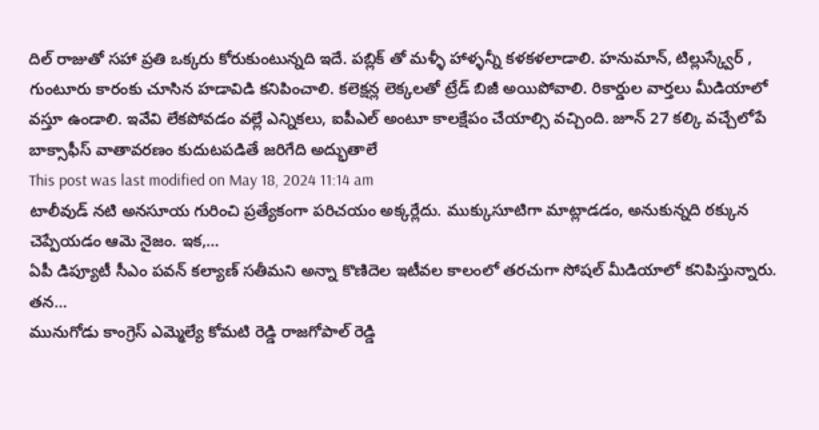దిల్ రాజుతో సహా ప్రతి ఒక్కరు కోరుకుంటున్నది ఇదే. పబ్లిక్ తో మళ్ళీ హాళ్ళన్నీ కళకళలాడాలి. హనుమాన్, టిల్లుస్క్వేర్ , గుంటూరు కారంకు చూసిన హడావిడి కనిపించాలి. కలెక్షన్ల లెక్కలతో ట్రేడ్ బిజీ అయిపోవాలి. రికార్డుల వార్తలు మీడియాలో వస్తూ ఉండాలి. ఇవేవి లేకపోవడం వల్లే ఎన్నికలు, ఐపీఎల్ అంటూ కాలక్షేపం చేయాల్సి వచ్చింది. జూన్ 27 కల్కి వచ్చేలోపే బాక్సాఫీస్ వాతావరణం కుదుటపడితే జరిగేది అద్భుతాలే
This post was last modified on May 18, 2024 11:14 am
టాలీవుడ్ నటి అనసూయ గురించి ప్రత్యేకంగా పరిచయం అక్కర్లేదు. ముక్కుసూటిగా మాట్లాడడం, అనుకున్నది ఠక్కున చెప్పేయడం ఆమె నైజం. ఇక,…
ఏపీ డిప్యూటీ సీఎం పవన్ కల్యాణ్ సతీమని అన్నా కొణిదెల ఇటీవల కాలంలో తరచుగా సోషల్ మీడియాలో కనిపిస్తున్నారు. తన…
మునుగోడు కాంగ్రెస్ ఎమ్మెల్యే కోమటి రెడ్డి రాజగోపాల్ రెడ్డి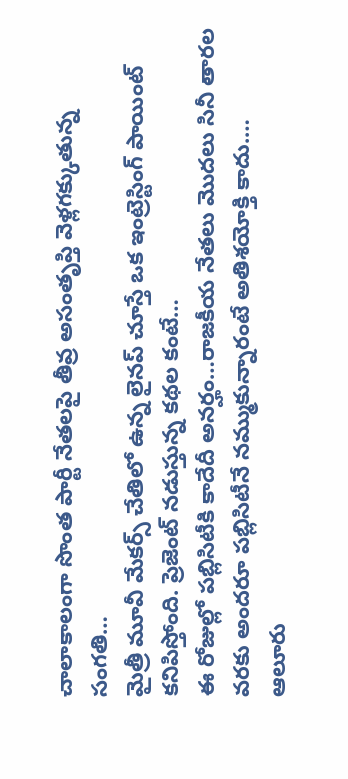చాలాకాలంగా సొంత పార్టీ నేతలపై తీవ్ర అసంతృప్తి వెళ్లగక్కుతున్న సంగతి…
మైత్రీ మూవీ మేకర్స్ చేతిలో ఉన్న లైనప్ చూస్తే ఒక ఇంట్రెస్టింగ్ పాయింట్ కనిపిస్తోంది. ప్రెజెంట్ నడుస్తున్న కథల కంటే…
ఈ రోజుల్లో పబ్లిసిటీకి కాదేదీ అనర్హం…రాజకీయ నేతలు మొదలు సినీ తారల వరకు అందరూ పబ్లిసిటీనే నమ్ముకున్నారంటే అతిశయోక్తి కాదు.…
ఆలూరు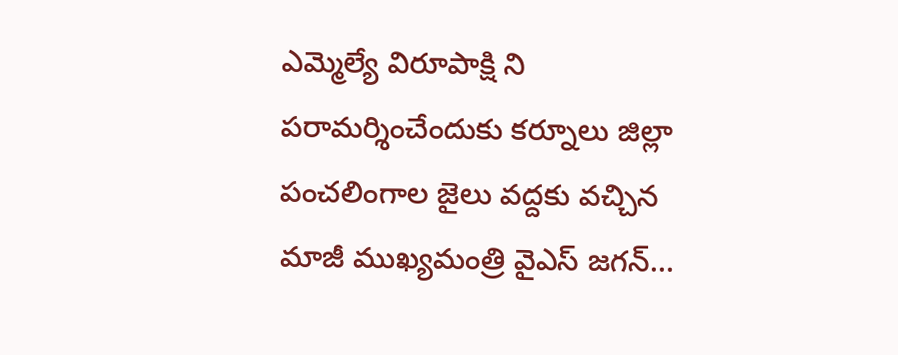ఎమ్మెల్యే విరూపాక్షి ని పరామర్శించేందుకు కర్నూలు జిల్లా పంచలింగాల జైలు వద్దకు వచ్చిన మాజీ ముఖ్యమంత్రి వైఎస్ జగన్…